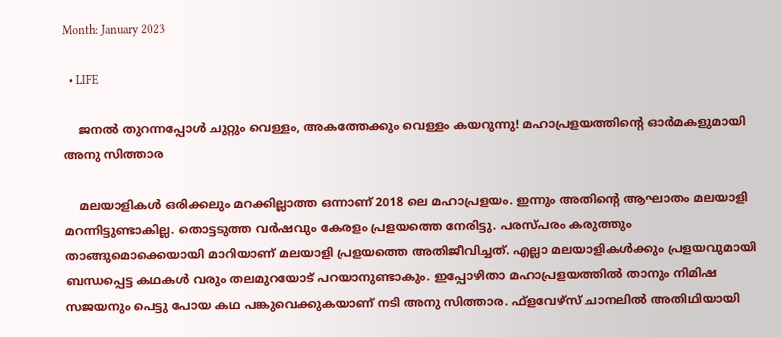Month: January 2023

  • LIFE

    ജനല്‍ തുറന്നപ്പോള്‍ ചുറ്റും വെള്ളം, അകത്തേക്കും വെള്ളം കയറുന്നു! മഹാപ്രളയത്തിന്റെ ഓര്‍മകളുമായി അനു സിത്താര

    മലയാളികള്‍ ഒരിക്കലും മറക്കില്ലാത്ത ഒന്നാണ് 2018 ലെ മഹാപ്രളയം. ഇന്നും അതിന്റെ ആഘാതം മലയാളി മറന്നിട്ടുണ്ടാകില്ല. തൊട്ടടുത്ത വര്‍ഷവും കേരളം പ്രളയത്തെ നേരിട്ടു. പരസ്പരം കരുത്തും താങ്ങുമൊക്കെയായി മാറിയാണ് മലയാളി പ്രളയത്തെ അതിജീവിച്ചത്. എല്ലാ മലയാളികള്‍ക്കും പ്രളയവുമായി ബന്ധപ്പെട്ട കഥകള്‍ വരും തലമുറയോട് പറയാനുണ്ടാകും. ഇപ്പോഴിതാ മഹാപ്രളയത്തില്‍ താനും നിമിഷ സജയനും പെട്ടു പോയ കഥ പങ്കുവെക്കുകയാണ് നടി അനു സിത്താര. ഫ്ളവേഴ്സ് ചാനലില്‍ അതിഥിയായി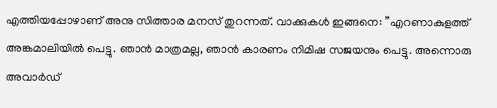എത്തിയപ്പോഴാണ് അനു സിത്താര മനസ് തുറന്നത്. വാക്കുകള്‍ ഇങ്ങനെ: ”എറണാകുളത്ത് അങ്കമാലിയില്‍ പെട്ടു. ഞാന്‍ മാത്രമല്ല, ഞാന്‍ കാരണം നിമിഷ സജയനും പെട്ടു. അന്നൊരു അവാര്‍ഡ്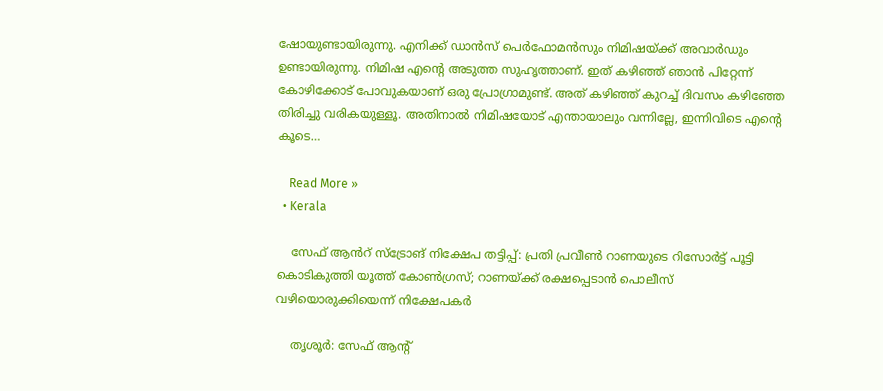ഷോയുണ്ടായിരുന്നു. എനിക്ക് ഡാന്‍സ് പെര്‍ഫോമന്‍സും നിമിഷയ്ക്ക് അവാര്‍ഡും ഉണ്ടായിരുന്നു. നിമിഷ എന്റെ അടുത്ത സുഹൃത്താണ്. ഇത് കഴിഞ്ഞ് ഞാന്‍ പിറ്റേന്ന് കോഴിക്കോട് പോവുകയാണ് ഒരു പ്രോഗ്രാമുണ്ട്. അത് കഴിഞ്ഞ് കുറച്ച് ദിവസം കഴിഞ്ഞേ തിരിച്ചു വരികയുള്ളൂ. അതിനാല്‍ നിമിഷയോട് എന്തായാലും വന്നില്ലേ, ഇന്നിവിടെ എന്റെ കൂടെ…

    Read More »
  • Kerala

    സേഫ് ആൻറ് സ്ട്രോങ് നിക്ഷേപ തട്ടിപ്പ്: പ്രതി പ്രവീൺ റാണയുടെ റിസോർട്ട് പൂട്ടി കൊടികുത്തി യൂത്ത് കോൺഗ്രസ്; റാണയ്ക്ക് രക്ഷപ്പെടാൻ പൊലീസ് വഴിയൊരുക്കിയെന്ന് നിക്ഷേപകർ

    തൃശൂർ: സേഫ് ആന്‍റ്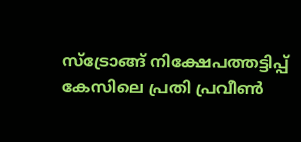സ്ട്രോങ്ങ് നിക്ഷേപത്തട്ടിപ്പ് കേസിലെ പ്രതി പ്രവീൺ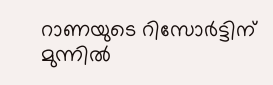റാണയുടെ റിസോർട്ടിന് മുന്നിൽ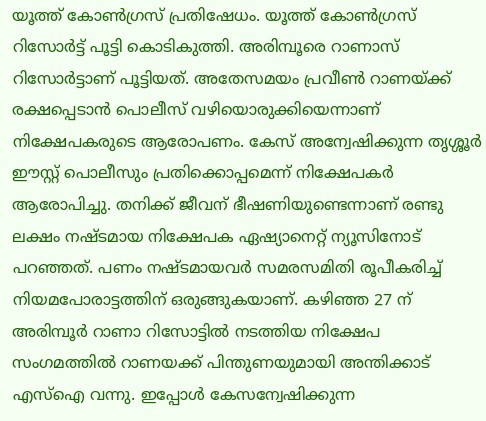യൂത്ത് കോൺഗ്രസ് പ്രതിഷേധം. യൂത്ത് കോൺഗ്രസ് റിസോർട്ട് പൂട്ടി കൊടികുത്തി. അരിമ്പൂരെ റാണാസ് റിസോർട്ടാണ് പൂട്ടിയത്. അതേസമയം പ്രവീൺ റാണയ്ക്ക് രക്ഷപ്പെടാൻ പൊലീസ് വഴിയൊരുക്കിയെന്നാണ് നിക്ഷേപകരുടെ ആരോപണം. കേസ് അന്വേഷിക്കുന്ന തൃശ്ശൂർ ഈസ്റ്റ് പൊലീസും പ്രതിക്കൊപ്പമെന്ന് നിക്ഷേപകർ ആരോപിച്ചു. തനിക്ക് ജീവന് ഭീഷണിയുണ്ടെന്നാണ് രണ്ടു ലക്ഷം നഷ്ടമായ നിക്ഷേപക ഏഷ്യാനെറ്റ് ന്യൂസിനോട് പറഞ്ഞത്. പണം നഷ്ടമായവർ സമരസമിതി രൂപീകരിച്ച് നിയമപോരാട്ടത്തിന് ഒരുങ്ങുകയാണ്. കഴിഞ്ഞ 27 ന് അരിമ്പൂര്‍ റാണാ റിസോട്ടില്‍ നടത്തിയ നിക്ഷേപ സംഗമത്തില്‍ റാണയക്ക് പിന്തുണയുമായി അന്തിക്കാട് എസ്ഐ വന്നു. ഇപ്പോള്‍ കേസന്വേഷിക്കുന്ന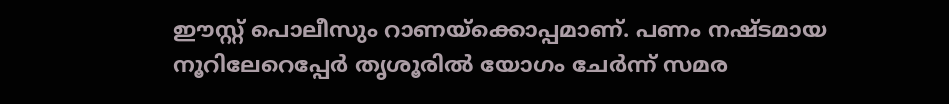ഈസ്റ്റ് പൊലീസും റാണയ്ക്കൊപ്പമാണ്. പണം നഷ്ടമായ നൂറിലേറെപ്പേര്‍ തൃശൂരില്‍ യോഗം ചേര്‍ന്ന് സമര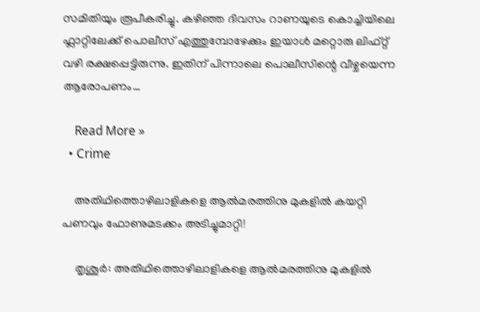സമിതിയും രൂപീകരിച്ചു. കഴിഞ്ഞ ദിവസം റാണയുടെ കൊച്ചിയിലെ ഫ്ലാറ്റിലേക്ക് പൊലീസ് എത്തുമ്പോഴേക്കും ഇയാൾ മറ്റൊരു ലിഫ്റ്റ് വഴി രക്ഷപ്പെട്ടിരുന്നു. ഇതിന് പിന്നാലെ പൊലീസിന്റെ വീഴ്ചയെന്ന ആരോപണം…

    Read More »
  • Crime

    അതിഥിത്തൊഴിലാളികളെ ആല്‍മരത്തിനു മുകളില്‍ കയറ്റി പണവും ഫോണുമടക്കം അടിച്ചുമാറ്റി!

    തൃശൂര്‍: അതിഥിത്തൊഴിലാളികളെ ആല്‍മരത്തിനു മുകളില്‍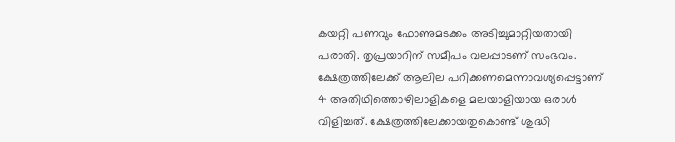കയറ്റി പണവും ഫോണുമടക്കം അടിച്ചുമാറ്റിയതായി പരാതി. തൃപ്രയാറിന് സമീപം വലപ്പാടണ് സംഭവം. ക്ഷേത്രത്തിലേക്ക് ആലില പറിക്കണമെന്നാവശ്യപ്പെട്ടാണ് 4 അതിഥിത്തൊഴിലാളികളെ മലയാളിയായ ഒരാള്‍ വിളിച്ചത്. ക്ഷേത്രത്തിലേക്കായതുകൊണ്ട് ശുദ്ധി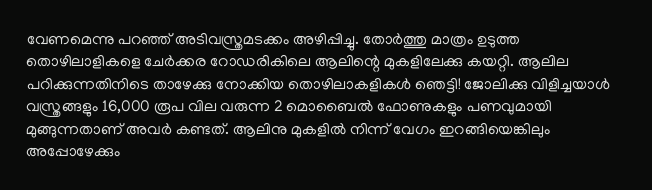വേണമെന്നു പറഞ്ഞ് അടിവസ്ത്രമടക്കം അഴിപ്പിച്ചു. തോര്‍ത്തു മാത്രം ഉടുത്ത തൊഴിലാളികളെ ചേര്‍ക്കര റോഡരികിലെ ആലിന്റെ മുകളിലേക്കു കയറ്റി. ആലില പറിക്കുന്നതിനിടെ താഴേക്കു നോക്കിയ തൊഴിലാകളികള്‍ ഞെട്ടി! ജോലിക്കു വിളിച്ചയാള്‍ വസ്ത്രങ്ങളും 16,000 രൂപ വില വരുന്ന 2 മൊബൈല്‍ ഫോണുകളും പണവുമായി മുങ്ങുന്നതാണ് അവര്‍ കണ്ടത്. ആലിനു മുകളില്‍ നിന്ന് വേഗം ഇറങ്ങിയെങ്കിലും അപ്പോഴേക്കും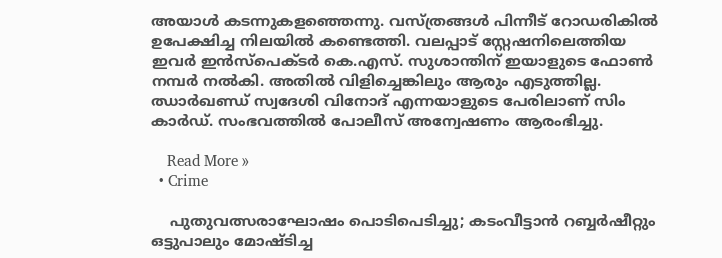അയാള്‍ കടന്നുകളഞ്ഞെന്നു. വസ്ത്രങ്ങള്‍ പിന്നീട് റോഡരികില്‍ ഉപേക്ഷിച്ച നിലയില്‍ കണ്ടെത്തി. വലപ്പാട് സ്റ്റേഷനിലെത്തിയ ഇവര്‍ ഇന്‍സ്‌പെക്ടര്‍ കെ.എസ്. സുശാന്തിന് ഇയാളുടെ ഫോണ്‍ നമ്പര്‍ നല്‍കി. അതില്‍ വിളിച്ചെങ്കിലും ആരും എടുത്തില്ല. ഝാര്‍ഖണ്ഡ് സ്വദേശി വിനോദ് എന്നയാളുടെ പേരിലാണ് സിം കാര്‍ഡ്. സംഭവത്തില്‍ പോലീസ് അന്വേഷണം ആരംഭിച്ചു.

    Read More »
  • Crime

    പുതുവത്സരാഘോഷം പൊടിപെടിച്ചു; കടംവീട്ടാന്‍ റബ്ബര്‍ഷീറ്റും ഒട്ടുപാലും മോഷ്ടിച്ച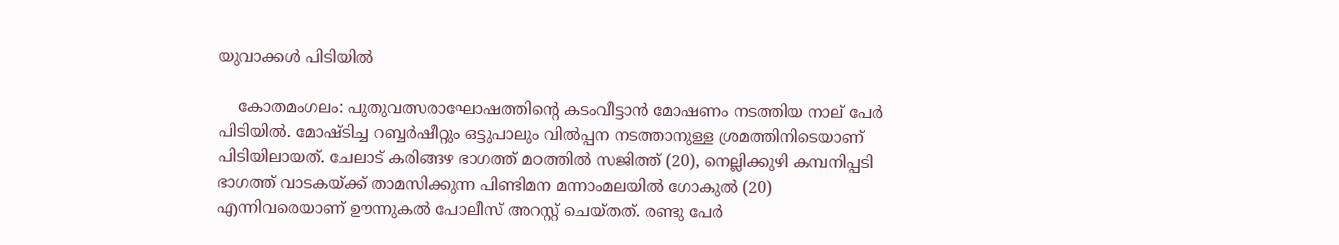യുവാക്കള്‍ പിടിയില്‍

    കോതമംഗലം: പുതുവത്സരാഘോഷത്തിന്റെ കടംവീട്ടാന്‍ മോഷണം നടത്തിയ നാല് പേര്‍ പിടിയില്‍. മോഷ്ടിച്ച റബ്ബര്‍ഷീറ്റും ഒട്ടുപാലും വില്‍പ്പന നടത്താനുള്ള ശ്രമത്തിനിടെയാണ് പിടിയിലായത്. ചേലാട് കരിങ്ങഴ ഭാഗത്ത് മഠത്തില്‍ സജിത്ത് (20), നെല്ലിക്കുഴി കമ്പനിപ്പടി ഭാഗത്ത് വാടകയ്ക്ക് താമസിക്കുന്ന പിണ്ടിമന മന്നാംമലയില്‍ ഗോകുല്‍ (20) എന്നിവരെയാണ് ഊന്നുകല്‍ പോലീസ് അറസ്റ്റ് ചെയ്തത്. രണ്ടു പേര്‍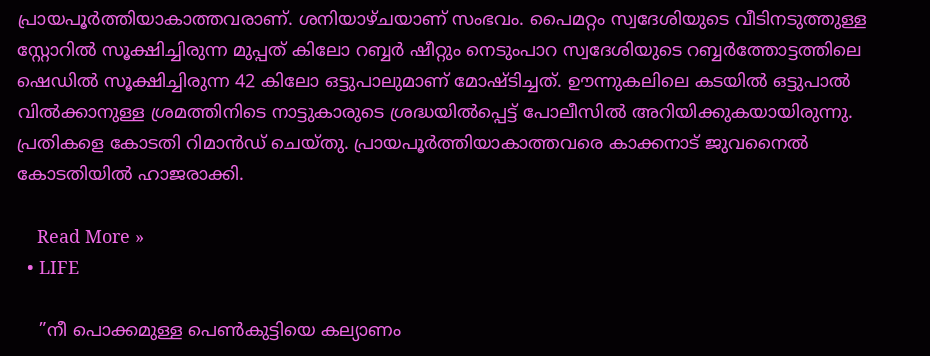പ്രായപൂര്‍ത്തിയാകാത്തവരാണ്. ശനിയാഴ്ചയാണ് സംഭവം. പൈമറ്റം സ്വദേശിയുടെ വീടിനടുത്തുള്ള സ്റ്റോറില്‍ സൂക്ഷിച്ചിരുന്ന മുപ്പത് കിലോ റബ്ബര്‍ ഷീറ്റും നെടുംപാറ സ്വദേശിയുടെ റബ്ബര്‍ത്തോട്ടത്തിലെ ഷെഡില്‍ സൂക്ഷിച്ചിരുന്ന 42 കിലോ ഒട്ടുപാലുമാണ് മോഷ്ടിച്ചത്. ഊന്നുകലിലെ കടയില്‍ ഒട്ടുപാല്‍ വില്‍ക്കാനുള്ള ശ്രമത്തിനിടെ നാട്ടുകാരുടെ ശ്രദ്ധയില്‍പ്പെട്ട് പോലീസില്‍ അറിയിക്കുകയായിരുന്നു. പ്രതികളെ കോടതി റിമാന്‍ഡ് ചെയ്തു. പ്രായപൂര്‍ത്തിയാകാത്തവരെ കാക്കനാട് ജുവനൈല്‍ കോടതിയില്‍ ഹാജരാക്കി.

    Read More »
  • LIFE

    ”നീ പൊക്കമുള്ള പെണ്‍കുട്ടിയെ കല്യാണം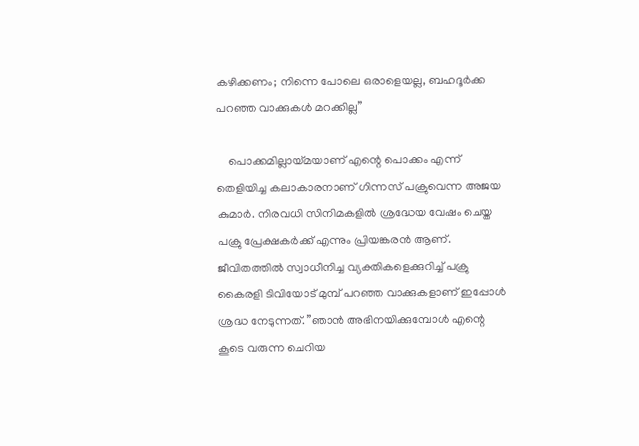കഴിക്കണം; നിന്നെ പോലെ ഒരാളെയല്ല, ബഹദൂര്‍ക്ക പറഞ്ഞ വാക്കുകള്‍ മറക്കില്ല”

    പൊക്കമില്ലായ്മയാണ് എന്റെ പൊക്കം എന്ന് തെളിയിച്ച കലാകാരനാണ് ഗിന്നസ് പക്രുവെന്ന അജയ കുമാര്‍. നിരവധി സിനിമകളില്‍ ശ്രദ്ധേയ വേഷം ചെയ്ത പക്രു പ്രേക്ഷകര്‍ക്ക് എന്നും പ്രിയങ്കരന്‍ ആണ്. ജീവിതത്തില്‍ സ്വാധീനിച്ച വ്യക്തികളെക്കുറിച്ച് പക്രു കൈരളി ടിവിയോട് മുമ്പ് പറഞ്ഞ വാക്കുകളാണ് ഇപ്പോള്‍ ശ്രദ്ധ നേടുന്നത്. ”ഞാന്‍ അഭിനയിക്കുമ്പോള്‍ എന്റെ കൂടെ വരുന്ന ചെറിയ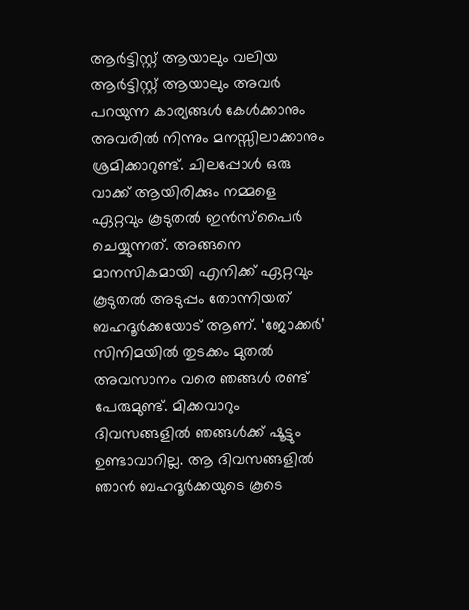ആര്‍ട്ടിസ്റ്റ് ആയാലും വലിയ ആര്‍ട്ടിസ്റ്റ് ആയാലും അവര്‍ പറയുന്ന കാര്യങ്ങള്‍ കേള്‍ക്കാനും അവരില്‍ നിന്നും മനസ്സിലാക്കാനും ശ്രമിക്കാറുണ്ട്. ചിലപ്പോള്‍ ഒരു വാക്ക് ആയിരിക്കും നമ്മളെ ഏറ്റവും കൂടുതല്‍ ഇന്‍സ്‌പൈര്‍ ചെയ്യുന്നത്. അങ്ങനെ മാനസികമായി എനിക്ക് ഏറ്റവും കൂടുതല്‍ അടുപ്പം തോന്നിയത് ബഹദൂര്‍ക്കയോട് ആണ്. ‘ജോക്കര്‍’ സിനിമയില്‍ തുടക്കം മുതല്‍ അവസാനം വരെ ഞങ്ങള്‍ രണ്ട് പേരുമുണ്ട്. മിക്കവാറും ദിവസങ്ങളില്‍ ഞങ്ങള്‍ക്ക് ഷൂട്ടും ഉണ്ടാവാറില്ല. ആ ദിവസങ്ങളില്‍ ഞാന്‍ ബഹദൂര്‍ക്കയുടെ കൂടെ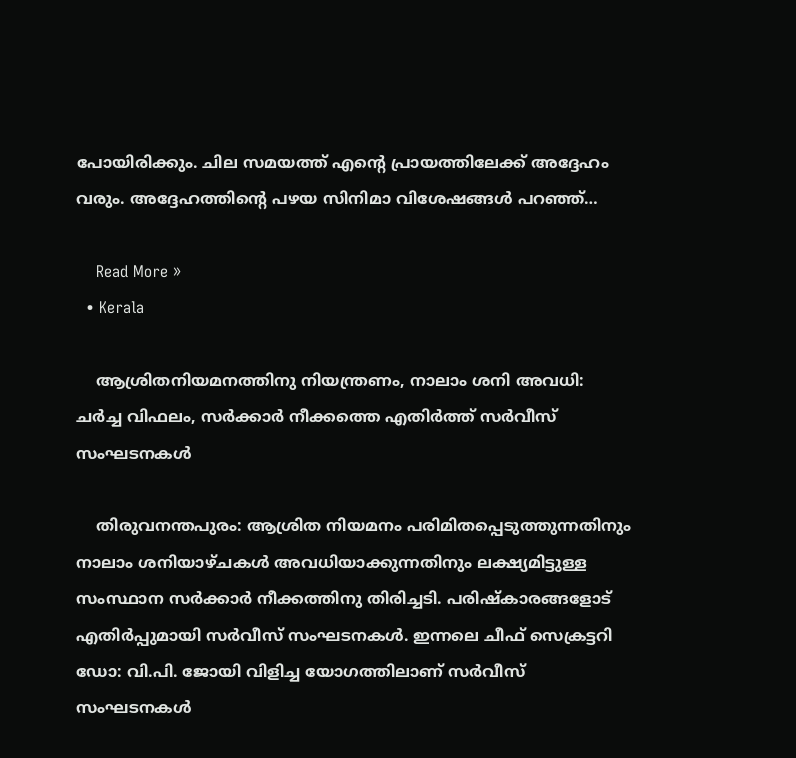പോയിരിക്കും. ചില സമയത്ത് എന്റെ പ്രായത്തിലേക്ക് അദ്ദേഹം വരും. അദ്ദേഹത്തിന്റെ പഴയ സിനിമാ വിശേഷങ്ങള്‍ പറഞ്ഞ്…

    Read More »
  • Kerala

    ആശ്രിതനിയമനത്തിനു നിയന്ത്രണം, നാലാം ശനി അവധി: ചർച്ച വിഫലം, സര്‍ക്കാര്‍ നീക്കത്തെ എതിര്‍ത്ത് സര്‍വീസ് സംഘടനകള്‍

    തിരുവനന്തപുരം: ആശ്രിത നിയമനം പരിമിതപ്പെടുത്തുന്നതിനും നാലാം ശനിയാഴ്ചകള്‍ അവധിയാക്കുന്നതിനും ലക്ഷ്യമിട്ടുള്ള സംസ്ഥാന സർക്കാർ നീക്കത്തിനു തിരിച്ചടി. പരിഷ്കാരങ്ങളോട് എതിര്‍പ്പുമായി സർവീസ് സംഘടനകള്‍. ഇന്നലെ ചീഫ് സെക്രട്ടറി ഡോ: വി.പി. ജോയി വിളിച്ച യോഗത്തിലാണ് സര്‍വീസ് സംഘടനകള്‍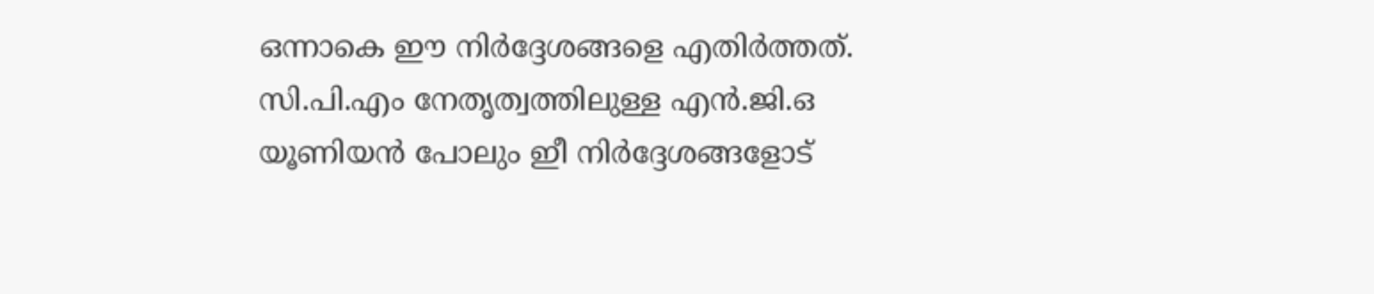ഒന്നാകെ ഈ നിര്‍ദ്ദേശങ്ങളെ എതിര്‍ത്തത്. സി.പി.എം നേതൃത്വത്തിലുള്ള എന്‍.ജി.ഒ യൂണിയന്‍ പോലും ഇീ നിര്‍ദ്ദേശങ്ങളോട്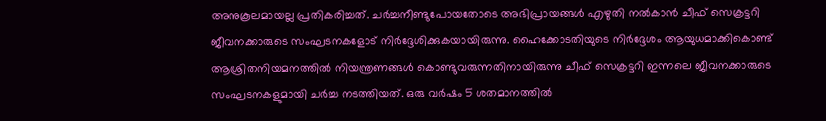അനുകൂലമായല്ല പ്രതികരിച്ചത്. ചര്‍ച്ചനീണ്ടുപോയതോടെ അഭിപ്രായങ്ങള്‍ എഴുതി നല്‍കാന്‍ ചീഫ് സെക്രട്ടറി ജീവനക്കാരുടെ സംഘടനകളോട് നിര്‍ദ്ദേശിക്കുകയായിരുന്നു. ഹൈക്കോടതിയുടെ നിര്‍ദ്ദേശം ആയുധമാക്കികൊണ്ട് ആശ്രിതനിയമനത്തില്‍ നിയന്ത്രണങ്ങള്‍ കൊണ്ടുവരുന്നതിനായിരുന്നു ചീഫ് സെക്രട്ടറി ഇന്നലെ ജീവനക്കാരുടെ സംഘടനകളുമായി ചര്‍ച്ച നടത്തിയത്. ഒരു വര്‍ഷം 5 ശതമാനത്തിൽ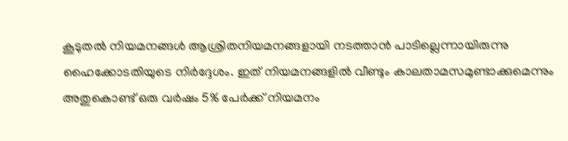കൂടുതല്‍ നിയമനങ്ങള്‍ ആശ്രിതനിയമനങ്ങളായി നടത്താന്‍ പാടില്ലെന്നായിരുന്നു ഹൈക്കോടതിയുടെ നിര്‍ദ്ദേശം. ഇത് നിയമനങ്ങളില്‍ വീണ്ടും കാലതാമസമുണ്ടാക്കുമെന്നും അതുകൊണ്ട് ഒരു വര്‍ഷം 5% പേര്‍ക്ക് നിയമനം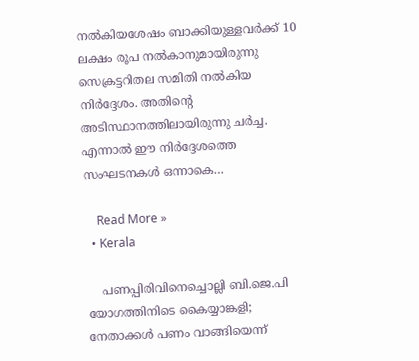നല്‍കിയശേഷം ബാക്കിയുള്ളവര്‍ക്ക് 10 ലക്ഷം രൂപ നല്‍കാനുമായിരുന്നു സെക്രട്ടറിതല സമിതി നല്‍കിയ നിര്‍ദ്ദേശം. അതിന്റെ അടിസ്ഥാനത്തിലായിരുന്നു ചര്‍ച്ച. എന്നാല്‍ ഈ നിര്‍ദ്ദേശത്തെ സംഘടനകള്‍ ഒന്നാകെ…

    Read More »
  • Kerala

    പണപ്പിരിവിനെച്ചൊല്ലി ബി.ജെ.പി യോഗത്തിനിടെ കൈയ്യാങ്കളി; നേതാക്കള്‍ പണം വാങ്ങിയെന്ന്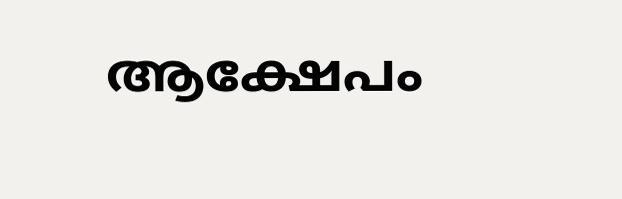ആക്ഷേപം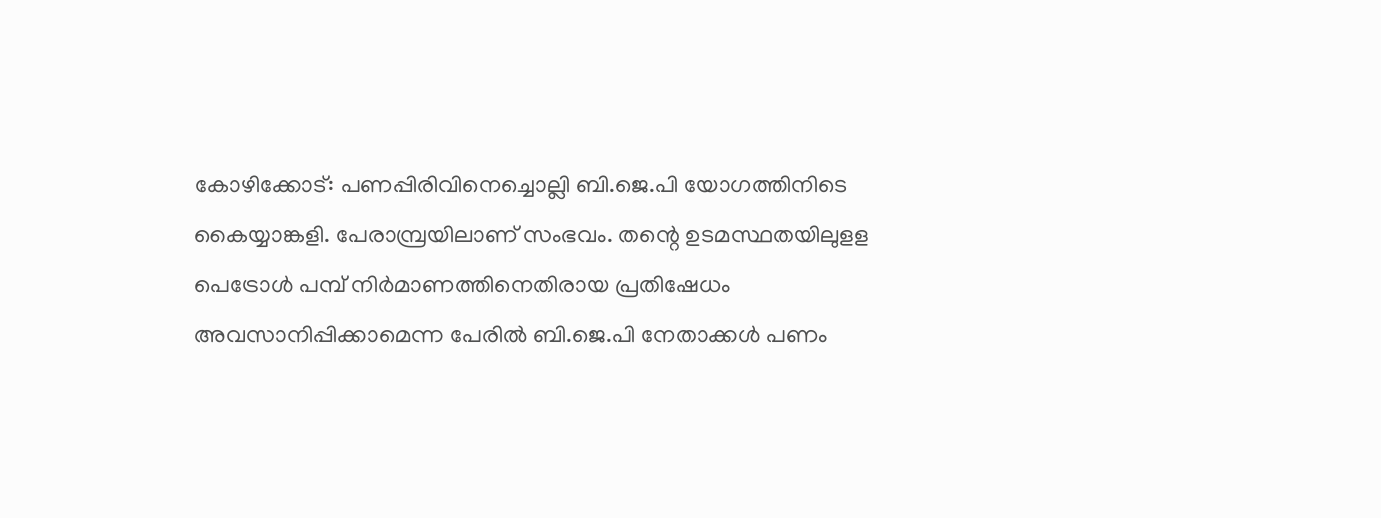കോഴിക്കോട്: പണപ്പിരിവിനെച്ചൊല്ലി ബി.ജെ.പി യോഗത്തിനിടെ കൈയ്യാങ്കളി. പേരാമ്പ്രയിലാണ് സംഭവം. തന്റെ ഉടമസ്ഥതയിലുളള പെട്രോള്‍ പമ്പ് നിര്‍മാണത്തിനെതിരായ പ്രതിഷേധം അവസാനിപ്പിക്കാമെന്ന പേരില്‍ ബി.ജെ.പി നേതാക്കള്‍ പണം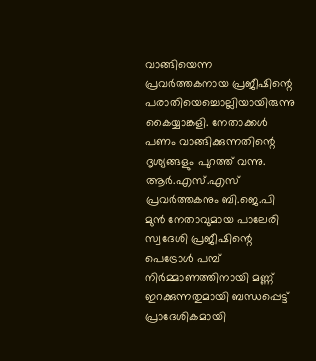വാങ്ങിയെന്ന പ്രവര്‍ത്തകനായ പ്രജീഷിന്റെ പരാതിയെച്ചൊല്ലിയായിരുന്നു കൈയ്യാങ്കളി. നേതാക്കള്‍ പണം വാങ്ങിക്കുന്നതിന്റെ ദൃശ്യങ്ങളും പുറത്ത് വന്നു. ആര്‍.എസ്.എസ് പ്രവര്‍ത്തകനും ബി.ജെ.പി മുന്‍ നേതാവുമായ പാലേരി സ്വദേശി പ്രജീഷിന്റെ പെട്രോള്‍ പമ്പ് നിര്‍മ്മാണത്തിനായി മണ്ണ് ഇറക്കുന്നതുമായി ബന്ധപ്പെട്ട് പ്രാദേശികമായി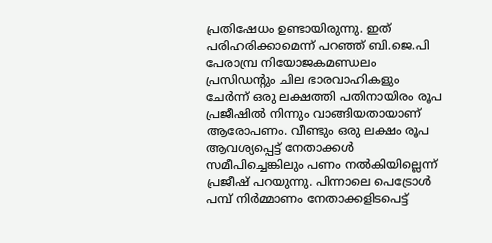പ്രതിഷേധം ഉണ്ടായിരുന്നു. ഇത് പരിഹരിക്കാമെന്ന് പറഞ്ഞ് ബി.ജെ.പി പേരാമ്പ്ര നിയോജകമണ്ഡലം പ്രസിഡന്റും ചില ഭാരവാഹികളും ചേര്‍ന്ന് ഒരു ലക്ഷത്തി പതിനായിരം രൂപ പ്രജീഷില്‍ നിന്നും വാങ്ങിയതായാണ് ആരോപണം. വീണ്ടും ഒരു ലക്ഷം രൂപ ആവശ്യപ്പെട്ട് നേതാക്കള്‍ സമീപിച്ചെങ്കിലും പണം നല്‍കിയില്ലെന്ന് പ്രജീഷ് പറയുന്നു. പിന്നാലെ പെട്രോള്‍ പമ്പ് നിര്‍മ്മാണം നേതാക്കളിടപെട്ട്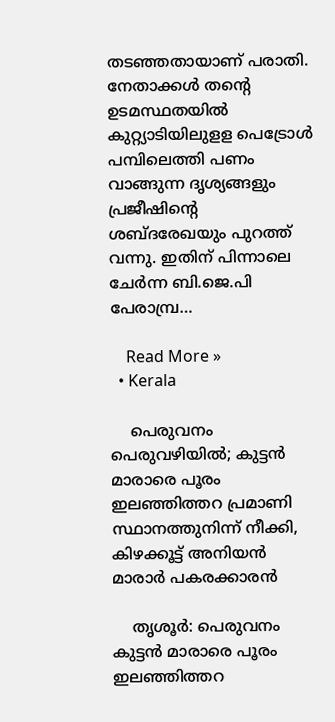തടഞ്ഞതായാണ് പരാതി. നേതാക്കള്‍ തന്റെ ഉടമസ്ഥതയില്‍ കുറ്റ്യാടിയിലുളള പെട്രോള്‍ പമ്പിലെത്തി പണം വാങ്ങുന്ന ദൃശ്യങ്ങളും പ്രജീഷിന്റെ ശബ്ദരേഖയും പുറത്ത് വന്നു. ഇതിന് പിന്നാലെ ചേര്‍ന്ന ബി.ജെ.പി പേരാമ്പ്ര…

    Read More »
  • Kerala

    പെരുവനം പെരുവഴിയില്‍; കുട്ടന്‍ മാരാരെ പൂരം ഇലഞ്ഞിത്തറ പ്രമാണി സ്ഥാനത്തുനിന്ന് നീക്കി, കിഴക്കൂട്ട് അനിയന്‍ മാരാര്‍ പകരക്കാരന്‍

    തൃശൂര്‍: പെരുവനം കുട്ടന്‍ മാരാരെ പൂരം ഇലഞ്ഞിത്തറ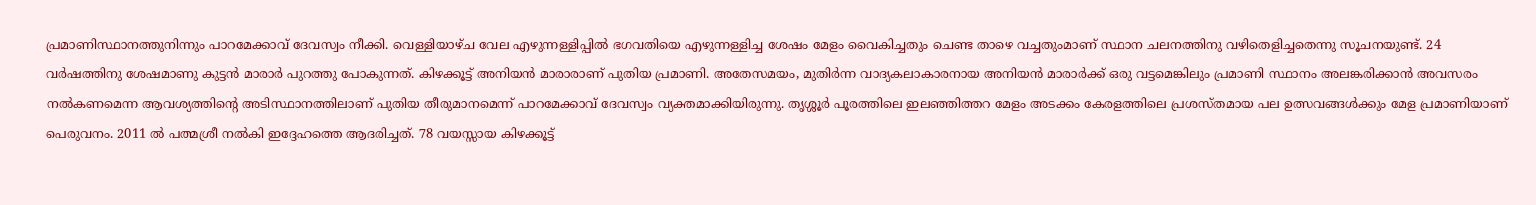പ്രമാണിസ്ഥാനത്തുനിന്നും പാറമേക്കാവ് ദേവസ്വം നീക്കി. വെള്ളിയാഴ്ച വേല എഴുന്നള്ളിപ്പില്‍ ഭഗവതിയെ എഴുന്നള്ളിച്ച ശേഷം മേളം വൈകിച്ചതും ചെണ്ട താഴെ വച്ചതുംമാണ് സ്ഥാന ചലനത്തിനു വഴിതെളിച്ചതെന്നു സൂചനയുണ്ട്. 24 വര്‍ഷത്തിനു ശേഷമാണു കുട്ടന്‍ മാരാര്‍ പുറത്തു പോകുന്നത്. കിഴക്കൂട്ട് അനിയന്‍ മാരാരാണ് പുതിയ പ്രമാണി. അതേസമയം, മുതിര്‍ന്ന വാദ്യകലാകാരനായ അനിയന്‍ മാരാര്‍ക്ക് ഒരു വട്ടമെങ്കിലും പ്രമാണി സ്ഥാനം അലങ്കരിക്കാന്‍ അവസരം നല്‍കണമെന്ന ആവശ്യത്തിന്റെ അടിസ്ഥാനത്തിലാണ് പുതിയ തീരുമാനമെന്ന് പാറമേക്കാവ് ദേവസ്വം വ്യക്തമാക്കിയിരുന്നു. തൃശ്ശൂര്‍ പൂരത്തിലെ ഇലഞ്ഞിത്തറ മേളം അടക്കം കേരളത്തിലെ പ്രശസ്തമായ പല ഉത്സവങ്ങള്‍ക്കും മേള പ്രമാണിയാണ് പെരുവനം. 2011 ല്‍ പത്മശ്രീ നല്‍കി ഇദ്ദേഹത്തെ ആദരിച്ചത്. 78 വയസ്സായ കിഴക്കൂട്ട്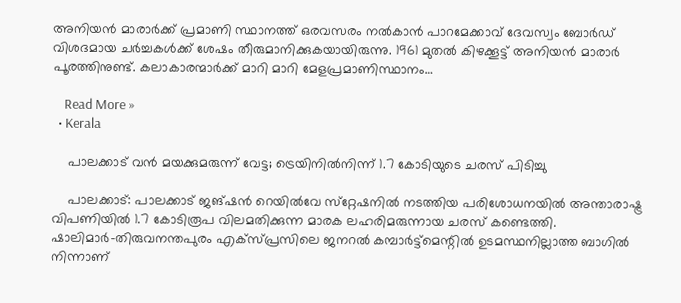അനിയന്‍ മാരാര്‍ക്ക് പ്രമാണി സ്ഥാനത്ത് ഒരവസരം നല്‍കാന്‍ പാറമേക്കാവ് ദേവസ്വം ബോര്‍ഡ് വിശദമായ ചര്‍ച്ചകള്‍ക്ക് ശേഷം തീരുമാനിക്കുകയായിരുന്നു. 1961 മുതല്‍ കിഴക്കൂട്ട് അനിയന്‍ മാരാര്‍ പൂരത്തിനുണ്ട്. കലാകാരന്മാര്‍ക്ക് മാറി മാറി മേളപ്രമാണിസ്ഥാനം…

    Read More »
  • Kerala

    പാലക്കാട്‌ വൻ മയക്കുമരുന്ന് വേട്ട; ട്രെയിനില്‍നിന്ന് 1.7 കോടിയുടെ ചരസ് പിടിച്ചു

    പാലക്കാട്: പാലക്കാട് ജങ്ഷന്‍ റെയില്‍വേ സ്‌റ്റേഷനില്‍ നടത്തിയ പരിശോധനയില്‍ അന്താരാഷ്ട്ര വിപണിയില്‍ 1.7 കോടിരൂപ വിലമതിക്കുന്ന മാരക ലഹരിമരുന്നായ ചരസ് കണ്ടെത്തി. ഷാലിമാര്‍-തിരുവനന്തപുരം എക്‌സ്പ്രസിലെ ജനറല്‍ കമ്പാര്‍ട്ട്‌മെന്റില്‍ ഉടമസ്ഥനില്ലാത്ത ബാഗില്‍ നിന്നാണ്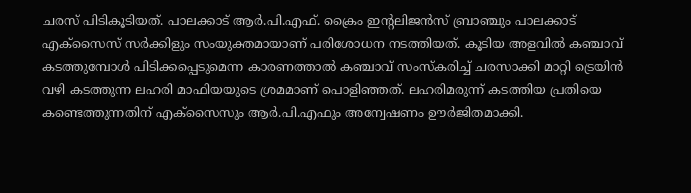ചരസ് പിടികൂടിയത്. പാലക്കാട് ആര്‍.പി.എഫ്. ക്രൈം ഇന്റലിജന്‍സ് ബ്രാഞ്ചും പാലക്കാട് എക്‌സൈസ് സര്‍ക്കിളും സംയുക്തമായാണ് പരിശോധന നടത്തിയത്. കൂടിയ അളവില്‍ കഞ്ചാവ് കടത്തുമ്പോള്‍ പിടിക്കപ്പെടുമെന്ന കാരണത്താല്‍ കഞ്ചാവ് സംസ്‌കരിച്ച് ചരസാക്കി മാറ്റി ട്രെയിന്‍ വഴി കടത്തുന്ന ലഹരി മാഫിയയുടെ ശ്രമമാണ് പൊളിഞ്ഞത്. ലഹരിമരുന്ന് കടത്തിയ പ്രതിയെ കണ്ടെത്തുന്നതിന് എക്‌സൈസും ആര്‍.പി.എഫും അന്വേഷണം ഊര്‍ജിതമാക്കി.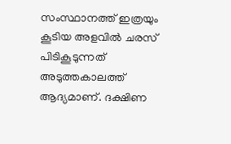സംസ്ഥാനത്ത് ഇത്രയും കൂടിയ അളവില്‍ ചരസ് പിടികൂടുന്നത് അടുത്തകാലത്ത് ആദ്യമാണ്. ദക്ഷിണ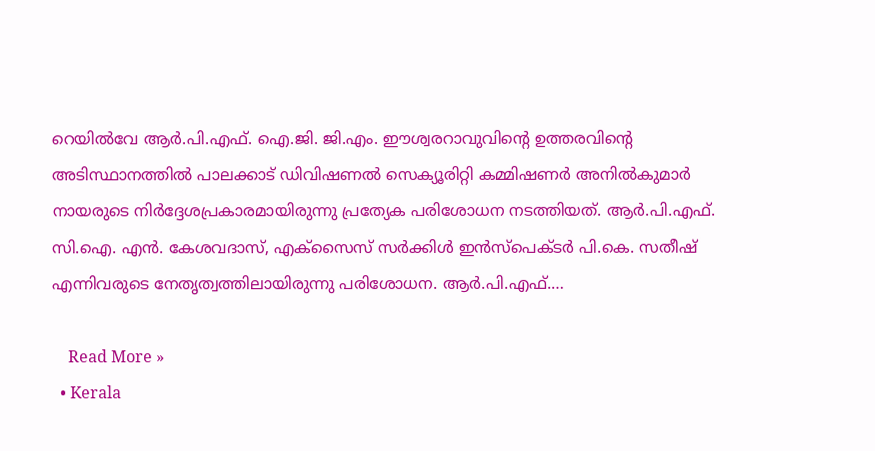റെയില്‍വേ ആര്‍.പി.എഫ്. ഐ.ജി. ജി.എം. ഈശ്വരറാവുവിന്റെ ഉത്തരവിന്റെ അടിസ്ഥാനത്തില്‍ പാലക്കാട് ഡിവിഷണല്‍ സെക്യൂരിറ്റി കമ്മിഷണര്‍ അനില്‍കുമാര്‍ നായരുടെ നിര്‍ദ്ദേശപ്രകാരമായിരുന്നു പ്രത്യേക പരിശോധന നടത്തിയത്. ആര്‍.പി.എഫ്. സി.ഐ. എന്‍. കേശവദാസ്, എക്‌സൈസ് സര്‍ക്കിള്‍ ഇന്‍സ്‌പെക്ടര്‍ പി.കെ. സതീഷ് എന്നിവരുടെ നേതൃത്വത്തിലായിരുന്നു പരിശോധന. ആര്‍.പി.എഫ്.…

    Read More »
  • Kerala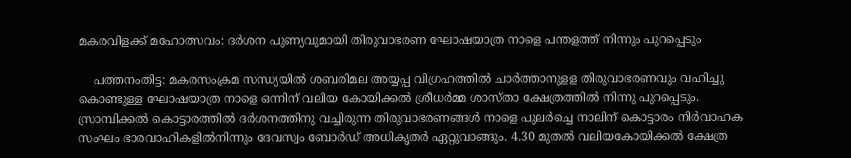മകരവിളക്ക് മഹോത്സവം: ദർശന പുണ്യവുമായി തിരുവാഭരണ ഘോഷയാത്ര നാളെ പന്തളത്ത് നിന്നും പുറപ്പെടും

    പത്തനംതിട്ട: മകരസംക്രമ സന്ധ്യയിൽ ശബരിമല അയ്യപ്പ വിഗ്രഹത്തില്‍ ചാര്‍ത്താനുളള തിരുവാഭരണവും വഹിച്ചു കൊണ്ടുള്ള ഘോഷയാത്ര നാളെ ഒന്നിന് വലിയ കോയിക്കല്‍ ശ്രീധര്‍മ്മ ശാസ്താ ക്ഷേത്രത്തില്‍ നിന്നു പുറപ്പെടും. സ്രാമ്പിക്കല്‍ കൊട്ടാരത്തില്‍ ദര്‍ശനത്തിനു വച്ചിരുന്ന തിരുവാഭരണങ്ങള്‍ നാളെ പുലര്‍ച്ചെ നാലിന് കൊട്ടാരം നിര്‍വാഹക സംഘം ഭാരവാഹികളില്‍നിന്നും ദേവസ്വം ബോര്‍ഡ് അധികൃതര്‍ ഏറ്റുവാങ്ങും. 4.30 മുതല്‍ വലിയകോയിക്കല്‍ ക്ഷേത്ര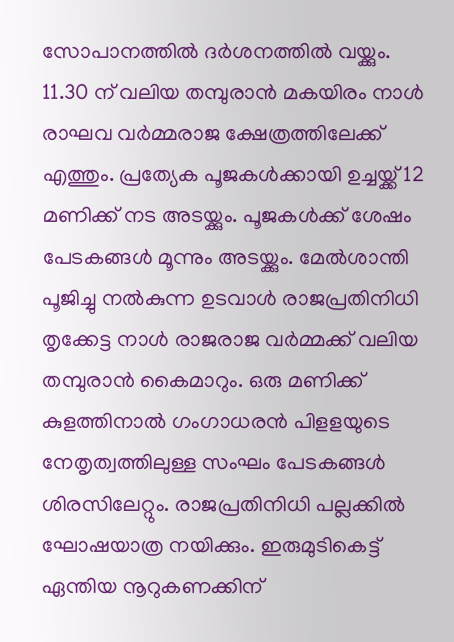സോപാനത്തില്‍ ദര്‍ശനത്തില്‍ വയ്ക്കും. 11.30 ന് വലിയ തമ്പുരാന്‍ മകയിരം നാള്‍ രാഘവ വര്‍മ്മരാജ ക്ഷേത്രത്തിലേക്ക് എത്തും. പ്രത്യേക പൂജകള്‍ക്കായി ഉച്ചയ്ക്ക് 12 മണിക്ക് നട അടയ്ക്കും. പൂജകള്‍ക്ക് ശേഷം പേടകങ്ങള്‍ മൂന്നും അടയ്ക്കും. മേല്‍ശാന്തി പൂജിച്ചു നല്‍കുന്ന ഉടവാള്‍ രാജപ്രതിനിധി തൃക്കേട്ട നാള്‍ രാജരാജ വര്‍മ്മക്ക് വലിയ തമ്പുരാന്‍ കൈമാറും. ഒരു മണിക്ക് കുളത്തിനാല്‍ ഗംഗാധരന്‍ പിളളയുടെ നേതൃത്വത്തിലുള്ള സംഘം പേടകങ്ങള്‍ ശിരസിലേറ്റും. രാജപ്രതിനിധി പല്ലക്കില്‍ ഘോഷയാത്ര നയിക്കും. ഇരുമുടികെട്ട് ഏന്തിയ നൂറുകണക്കിന്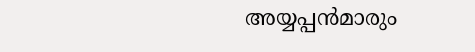അയ്യപ്പന്‍മാരും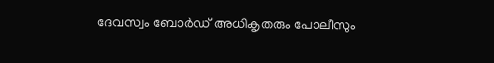ദേവസ്വം ബോര്‍ഡ് അധികൃതരും പോലീസും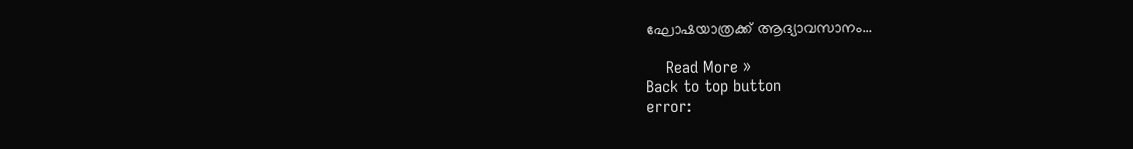ഘോഷയാത്രക്ക് ആദ്യാവസാനം…

    Read More »
Back to top button
error: